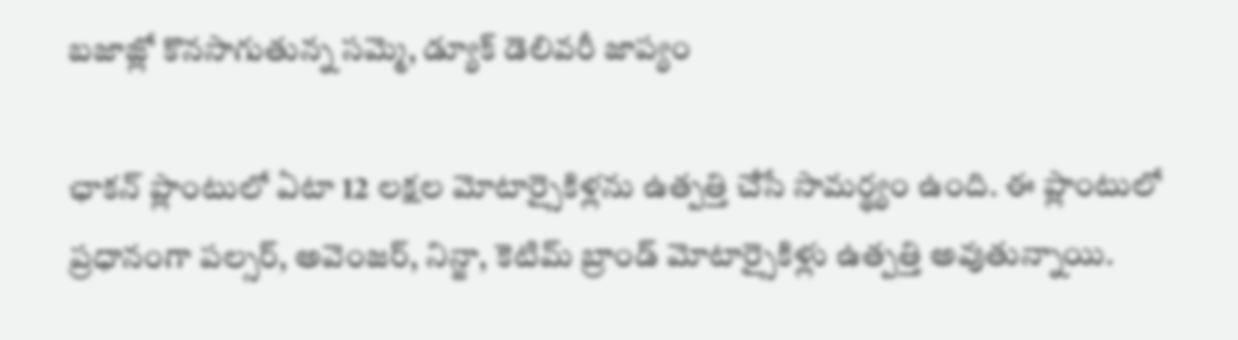బజాజ్లో కొనసాగుతున్న సమ్మె, డ్యూక్ డెలివరీ జాప్యం

ఛాకన్ ప్లాంటులో ఏటా 12 లక్షల మోటార్సైకిళ్లను ఉత్పత్తి చేసే సామర్థ్యం ఉంది. ఈ ప్లాంటులో ప్రధానంగా పల్సర్, అవెంజర్, నిన్జా, కెటిమ్ బ్రాండ్ మోటార్సైకిళ్లు ఉత్పత్తి అవుతున్నాయి.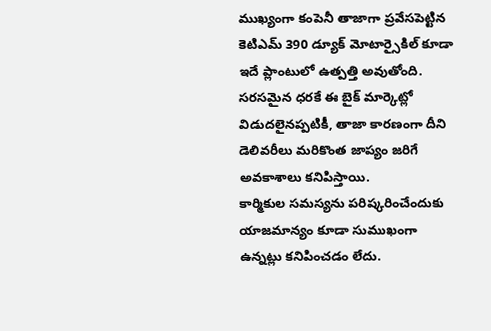ముఖ్యంగా కంపెనీ తాజాగా ప్రవేసపెట్టిన కెటిఎమ్ 390 డ్యూక్ మోటార్సైకిల్ కూడా ఇదే ప్లాంటులో ఉత్పత్తి అవుతోంది. సరసమైన ధరకే ఈ బైక్ మార్కెట్లో విడుదలైనప్పటికీ, తాజా కారణంగా దీని డెలివరీలు మరికొంత జాప్యం జరిగే అవకాశాలు కనిపిస్తాయి.
కార్మికుల సమస్యను పరిష్కరించేందుకు యాజమాన్యం కూడా సుముఖంగా ఉన్నట్లు కనిపించడం లేదు.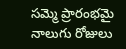సమ్మె ప్రారంభమై నాలుగు రోజులు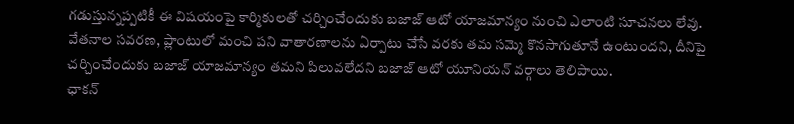గడుస్తున్నప్పటికీ ఈ విషయంపై కార్మికులతో చర్చించేందుకు బజాజ్ ఆటో యాజమాన్యం నుంచి ఎలాంటి సూచనలు లేవు. వేతనాల సవరణ, ప్లాంటులో మంచి పని వాతారణాలను ఏర్పాటు చేసే వరకు తమ సమ్మె కొనసాగుతూనే ఉంటుందని, దీనిపై చర్చించేందుకు బజాజ్ యాజమాన్యం తమని పిలువలేదని బజాజ్ ఆటో యూనియన్ వర్గాలు తెలిపాయి.
ఛాకన్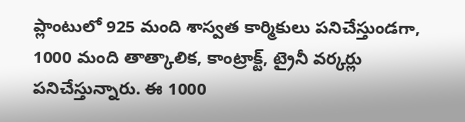ప్లాంటులో 925 మంది శాస్వత కార్మికులు పనిచేస్తుండగా, 1000 మంది తాత్కాలిక, కాంట్రాక్ట్, ట్రైనీ వర్కర్లు పనిచేస్తున్నారు. ఈ 1000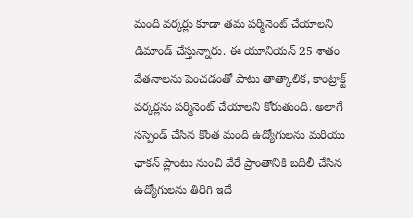మంది వర్కర్లు కూడా తమ పర్మినెంట్ చేయాలని డిమాండ్ చేస్తున్నారు. ఈ యూనియన్ 25 శాతం వేతనాలను పెంచడంతో పాటు తాత్కాలిక, కాంట్రాక్ట్ వర్కర్లను పర్మినెంట్ చేయాలని కోరుతుంది. అలాగే సస్పెండ్ చేసిన కొంత మంది ఉద్యోగులను మరియు ఛాకన్ ప్లాంటు నుంచి వేరే ప్రాంతానికి బదిలీ చేసిన ఉద్యోగులను తిరిగి ఇదే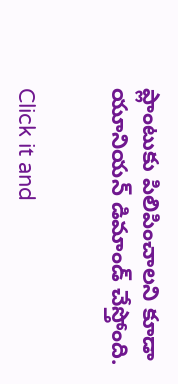ప్లాంటుకు పిలిపించాలని కూడా యూనియన్ డిమాండ్ చేస్తోంది.


Click it and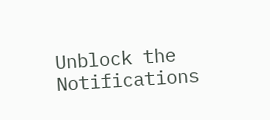Unblock the Notifications